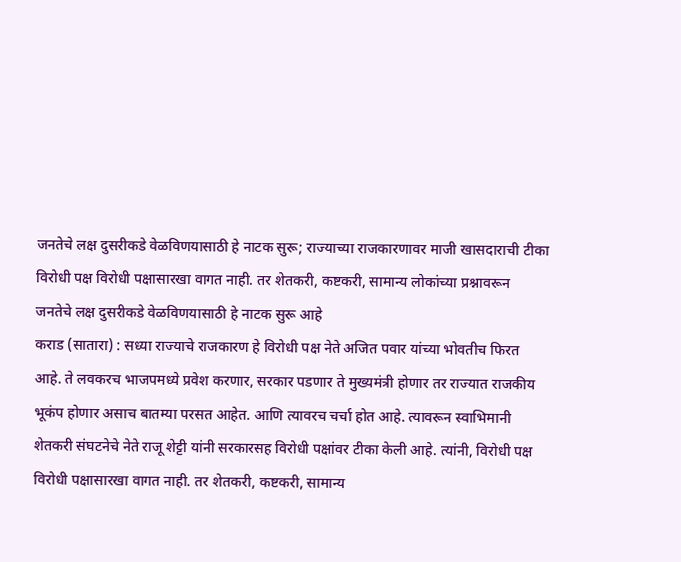जनतेचे लक्ष दुसरीकडे वेळविणयासाठी हे नाटक सुरू; राज्याच्या राजकारणावर माजी खासदाराची टीका
विरोधी पक्ष विरोधी पक्षासारखा वागत नाही. तर शेतकरी, कष्टकरी, सामान्य लोकांच्या प्रश्नावरून जनतेचे लक्ष दुसरीकडे वेळविणयासाठी हे नाटक सुरू आहे
कराड (सातारा) : सध्या राज्याचे राजकारण हे विरोधी पक्ष नेते अजित पवार यांच्या भोवतीच फिरत आहे. ते लवकरच भाजपमध्ये प्रवेश करणार, सरकार पडणार ते मुख्यमंत्री होणार तर राज्यात राजकीय भूकंप होणार असाच बातम्या परसत आहेत. आणि त्यावरच चर्चा होत आहे. त्यावरून स्वाभिमानी शेतकरी संघटनेचे नेते राजू शेट्टी यांनी सरकारसह विरोधी पक्षांवर टीका केली आहे. त्यांनी, विरोधी पक्ष विरोधी पक्षासारखा वागत नाही. तर शेतकरी, कष्टकरी, सामान्य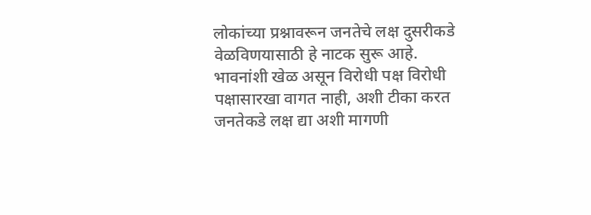लोकांच्या प्रश्नावरून जनतेचे लक्ष दुसरीकडे वेळविणयासाठी हे नाटक सुरू आहे. भावनांशी खेळ असून विरोधी पक्ष विरोधी पक्षासारखा वागत नाही, अशी टीका करत जनतेकडे लक्ष द्या अशी मागणी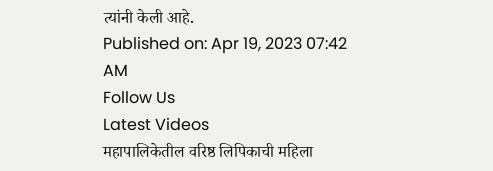त्यांनी केली आहे.
Published on: Apr 19, 2023 07:42 AM
Follow Us
Latest Videos
महापालिकेतील वरिष्ठ लिपिकाची महिला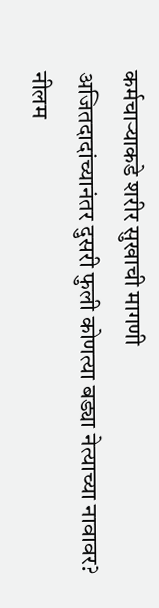कर्मचाऱ्याकडे शरीर सुखाची मागणी
अजितदादांच्यानंतर दुसरी फुली कोणत्या बड्या नेत्याच्या नावावर?
नीलम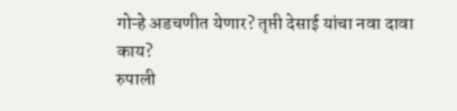गोऱ्हे अडचणीत येणार? तृप्ती देसाई यांचा नवा दावा काय?
रुपाली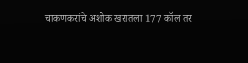चाकणकरांचे अशोक खरातला 177 कॉल तर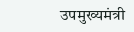उपमुख्यमंत्री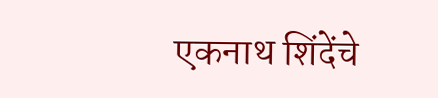एकनाथ शिंदेंचे